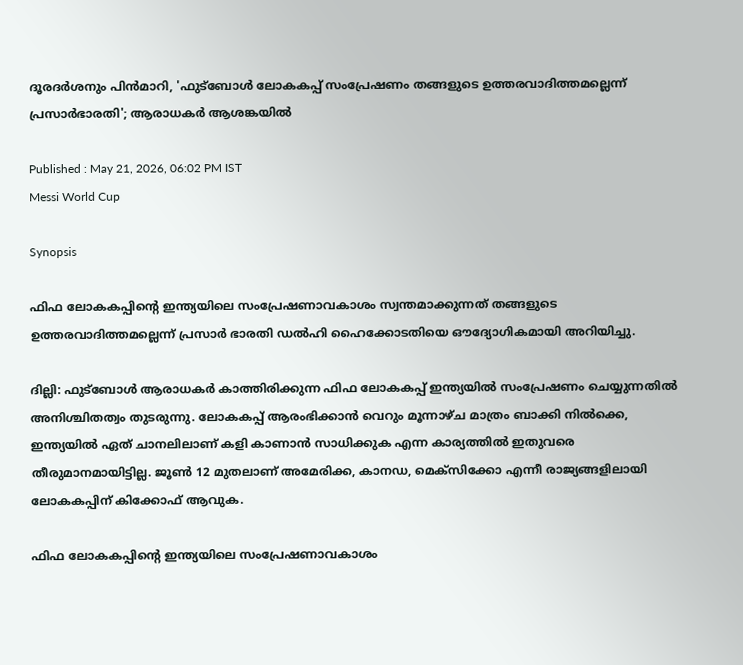ദൂരദർശനും പിൻമാറി, 'ഫുട്ബോൾ ലോകകപ്പ് സംപ്രേഷണം തങ്ങളുടെ ഉത്തരവാദിത്തമല്ലെന്ന് പ്രസാർഭാരതി'; ആരാധകർ ആശങ്കയിൽ

Published : May 21, 2026, 06:02 PM IST
Messi World Cup

Synopsis

ഫിഫ ലോകകപ്പിന്‍റെ ഇന്ത്യയിലെ സംപ്രേഷണാവകാശം സ്വന്തമാക്കുന്നത് തങ്ങളുടെ ഉത്തരവാദിത്തമല്ലെന്ന് പ്രസാർ ഭാരതി ഡൽഹി ഹൈക്കോടതിയെ ഔദ്യോഗികമായി അറിയിച്ചു.

ദില്ലി: ഫുട്ബോള്‍ ആരാധകര്‍ കാത്തിരിക്കുന്ന ഫിഫ ലോകകപ്പ് ഇന്ത്യയില്‍ സംപ്രേഷണം ചെയ്യുന്നതില്‍ അനിശ്ചിതത്വം തുടരുന്നു. ലോകകപ്പ് ആരംഭിക്കാൻ വെറും മൂന്നാഴ്ച മാത്രം ബാക്കി നിൽക്കെ, ഇന്ത്യയിൽ ഏത് ചാനലിലാണ് കളി കാണാൻ സാധിക്കുക എന്ന കാര്യത്തിൽ ഇതുവരെ തീരുമാനമായിട്ടില്ല. ജൂൺ 12 മുതലാണ് അമേരിക്ക, കാനഡ, മെക്സിക്കോ എന്നീ രാജ്യങ്ങളിലായി ലോകകപ്പിന് കിക്കോഫ് ആവുക.

ഫിഫ ലോകകപ്പിന്‍റെ ഇന്ത്യയിലെ സംപ്രേഷണാവകാശം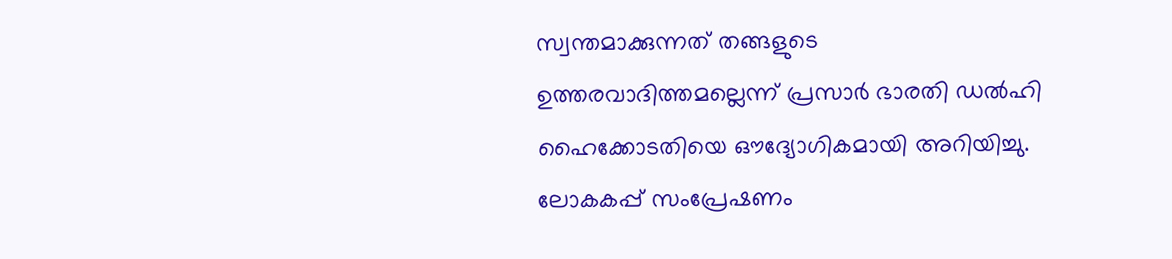സ്വന്തമാക്കുന്നത് തങ്ങളുടെ ഉത്തരവാദിത്തമല്ലെന്ന് പ്രസാർ ഭാരതി ഡൽഹി ഹൈക്കോടതിയെ ഔദ്യോഗികമായി അറിയിച്ചു. ലോകകപ്പ് സംപ്രേഷണം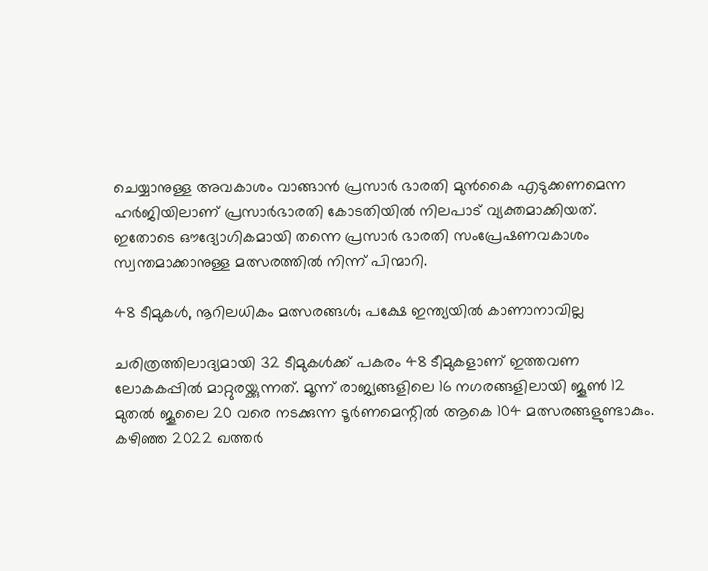ചെയ്യാനുള്ള അവകാശം വാങ്ങാൻ പ്രസാർ ഭാരതി മുൻകൈ എടുക്കണമെന്ന ഹർജിയിലാണ് പ്രസാര്‍ഭാരതി കോടതിയിൽ നിലപാട് വ്യക്തമാക്കിയത്. ഇതോടെ ഔദ്യോഗികമായി തന്നെ പ്രസാർ ഭാരതി സംപ്രേഷണവകാശം സ്വന്തമാക്കാനുള്ള മത്സരത്തിൽ നിന്ന് പിന്മാറി.

48 ടീമുകൾ, നൂറിലധികം മത്സരങ്ങൾ; പക്ഷേ ഇന്ത്യയിൽ കാണാനാവില്ല

ചരിത്രത്തിലാദ്യമായി 32 ടീമുകൾക്ക് പകരം 48 ടീമുകളാണ് ഇത്തവണ ലോകകപ്പിൽ മാറ്റുരയ്ക്കുന്നത്. മൂന്ന് രാജ്യങ്ങളിലെ 16 നഗരങ്ങളിലായി ജൂൺ 12 മുതൽ ജൂലൈ 20 വരെ നടക്കുന്ന ടൂർണമെന്റിൽ ആകെ 104 മത്സരങ്ങളുണ്ടാകും. കഴിഞ്ഞ 2022 ഖത്തർ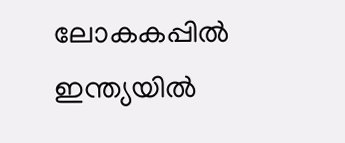ലോകകപ്പിൽ ഇന്ത്യയിൽ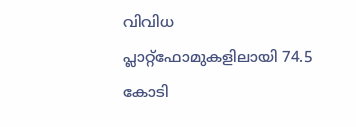വിവിധ പ്ലാറ്റ്‌ഫോമുകളിലായി 74.5 കോടി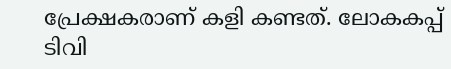പ്രേക്ഷകരാണ് കളി കണ്ടത്. ലോകകപ്പ് ടിവി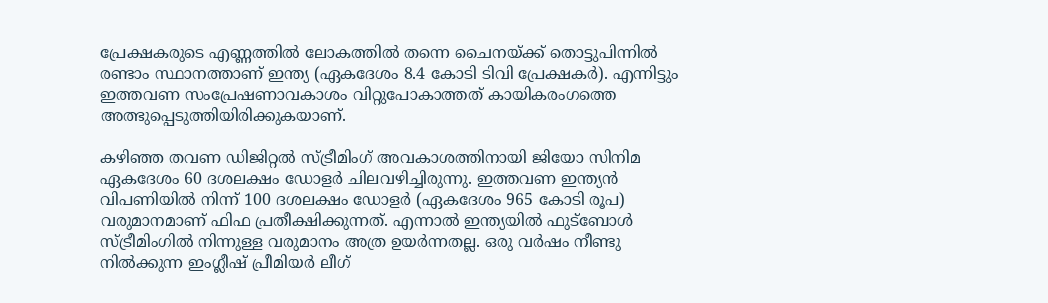പ്രേക്ഷകരുടെ എണ്ണത്തിൽ ലോകത്തിൽ തന്നെ ചൈനയ്ക്ക് തൊട്ടുപിന്നിൽ രണ്ടാം സ്ഥാനത്താണ് ഇന്ത്യ (ഏകദേശം 8.4 കോടി ടിവി പ്രേക്ഷകർ). എന്നിട്ടും ഇത്തവണ സംപ്രേഷണാവകാശം വിറ്റുപോകാത്തത് കായികരംഗത്തെ അത്ഭുപ്പെടുത്തിയിരിക്കുകയാണ്.

കഴിഞ്ഞ തവണ ഡിജിറ്റൽ സ്ട്രീമിംഗ് അവകാശത്തിനായി ജിയോ സിനിമ ഏകദേശം 60 ദശലക്ഷം ഡോളർ ചിലവഴിച്ചിരുന്നു. ഇത്തവണ ഇന്ത്യൻ വിപണിയിൽ നിന്ന് 100 ദശലക്ഷം ഡോളർ (ഏകദേശം 965 കോടി രൂപ) വരുമാനമാണ് ഫിഫ പ്രതീക്ഷിക്കുന്നത്. എന്നാൽ ഇന്ത്യയിൽ ഫുട്ബോൾ സ്ട്രീമിംഗിൽ നിന്നുള്ള വരുമാനം അത്ര ഉയർന്നതല്ല. ഒരു വര്‍ഷം നീണ്ടു നില്‍ക്കുന്ന ഇംഗ്ലീഷ് പ്രീമിയർ ലീഗ്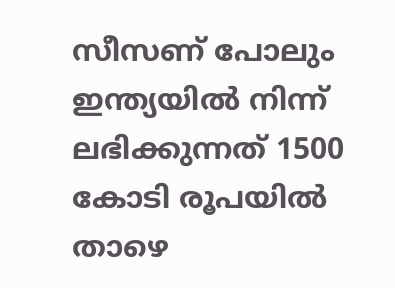സീസണ് പോലും ഇന്ത്യയിൽ നിന്ന് ലഭിക്കുന്നത് 1500 കോടി രൂപയിൽ താഴെ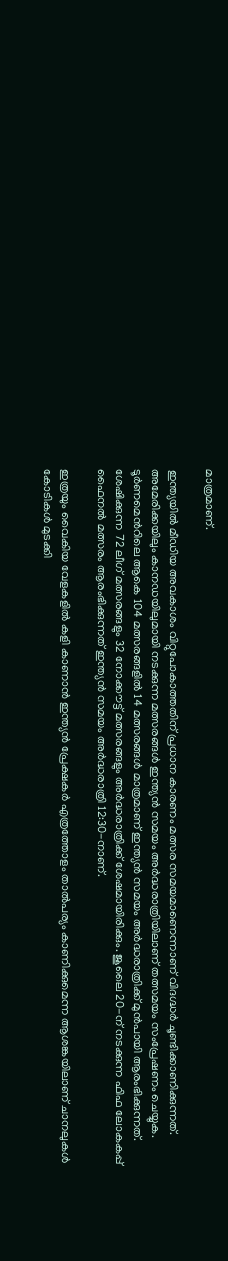മാത്രമാണ്.

ഇന്ത്യയിൽ മീഡിയ അവകാശം വിറ്റുപോകാത്തതിന് പ്രധാന കാരണം മത്സര സമയമാണെന്നാണ് വിദഗ്ദ്ധർ ചൂണ്ടിക്കാണിക്കുന്നത്. അമേരിക്കയിലും കാനഡയിലുമായി നടക്കുന്ന മത്സരങ്ങൾ ഇന്ത്യൻ സമയം അർദ്ധരാത്രിയിലാണ് തത്സമയം സംപ്രേഷണം ചെയ്യുക. ടൂർണമെന്‍റിലെ ആകെ 104 മത്സരങ്ങളിൽ 14 മത്സരങ്ങൾ മാത്രമാണ് ഇന്ത്യൻ സമയം അർദ്ധരാത്രിക്ക് മുൻപായി ആരംഭിക്കുന്നത്. ശേഷിക്കുന്ന 72 ലീഗ് മത്സരങ്ങളും 32 നോക്കൗട്ട് മത്സരങ്ങളും അർദ്ധരാത്രിക്ക് ശേഷമായിരിക്കും. ജൂലൈ 20-ന് നടക്കുന്ന ഫിഫ ലോകകപ്പ് ഫൈനൽ മത്സരം ആരംഭിക്കുന്നത് ഇന്ത്യൻ സമയം അർദ്ധരാത്രി 12:30-നാണ്.

ഇത്രയും വൈകിയ വേളകളിൽ കളി കാണാൻ ഇന്ത്യൻ പ്രേക്ഷകർ എത്രത്തോളം താൽപര്യം കാണിക്കുമെന്ന ആശങ്കയിലാണ് ചാനലുകൾ കോടികൾ മുടക്കി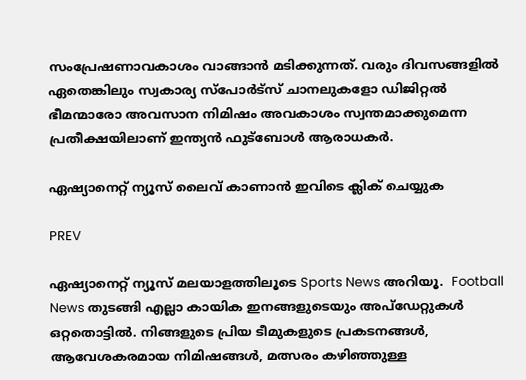സംപ്രേഷണാവകാശം വാങ്ങാൻ മടിക്കുന്നത്. വരും ദിവസങ്ങളിൽ ഏതെങ്കിലും സ്വകാര്യ സ്പോർട്സ് ചാനലുകളോ ഡിജിറ്റൽ ഭീമന്മാരോ അവസാന നിമിഷം അവകാശം സ്വന്തമാക്കുമെന്ന പ്രതീക്ഷയിലാണ് ഇന്ത്യൻ ഫുട്ബോൾ ആരാധകർ.

ഏഷ്യാനെറ്റ് ന്യൂസ് ലൈവ് കാണാന്‍ ഇവിടെ ക്ലിക് ചെയ്യുക

PREV

ഏഷ്യാനെറ്റ് ന്യൂസ് മലയാളത്തിലൂടെ Sports News അറിയൂ.  Football News തുടങ്ങി എല്ലാ കായിക ഇനങ്ങളുടെയും അപ്‌ഡേറ്റുകൾ ഒറ്റതൊട്ടിൽ. നിങ്ങളുടെ പ്രിയ ടീമുകളുടെ പ്രകടനങ്ങൾ, ആവേശകരമായ നിമിഷങ്ങൾ, മത്സരം കഴിഞ്ഞുള്ള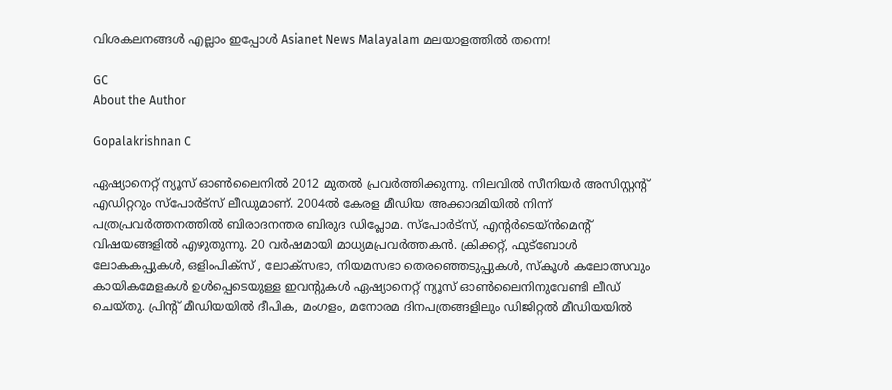വിശകലനങ്ങൾ എല്ലാം ഇപ്പോൾ Asianet News Malayalam മലയാളത്തിൽ തന്നെ!

GC
About the Author

Gopalakrishnan C

ഏഷ്യാനെറ്റ് ന്യൂസ് ഓണ്‍ലൈനില്‍ 2012 മുതല്‍ പ്രവര്‍ത്തിക്കുന്നു. നിലവില്‍ സീനിയര്‍ അസിസ്റ്റന്‍റ് എഡിറ്ററും സ്പോർട്സ് ലീഡുമാണ്. 2004ൽ കേരള മീഡിയ അക്കാദമിയില്‍ നിന്ന് പത്രപ്രവര്‍ത്തനത്തില്‍ ബിരാദനന്തര ബിരുദ ഡിപ്ലോമ. സ്പോര്‍ട്സ്, എന്‍റര്‍ടെയ്ൻമെന്‍റ് വിഷയങ്ങളില്‍ എഴുതുന്നു. 20 വര്‍ഷമായി മാധ്യമപ്രവര്‍ത്തകൻ. ക്രിക്കറ്റ്, ഫുട്ബോള്‍ ലോകകപ്പുകൾ, ഒളിംപിക്സ് , ലോക്സഭാ, നിയമസഭാ തെരഞ്ഞെടുപ്പുകള്‍, സ്കൂള്‍ കലോത്സവും കായികമേളകള്‍ ഉള്‍പ്പെടെയുള്ള ഇവന്‍റുകള്‍ ഏഷ്യാനെറ്റ് ന്യൂസ് ഓണ്‍ലൈനിനുവേണ്ടി ലീഡ് ചെയ്തു. പ്രിന്‍റ് മീഡിയയില്‍ ദീപിക, മംഗളം, മനോരമ ദിനപത്രങ്ങളിലും ഡിജിറ്റൽ മീഡിയയില്‍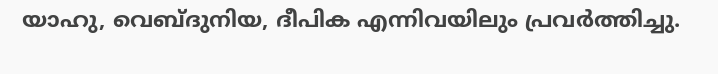യാഹു, വെബ്ദുനിയ, ദീപിക എന്നിവയിലും പ്രവര്‍ത്തിച്ചു.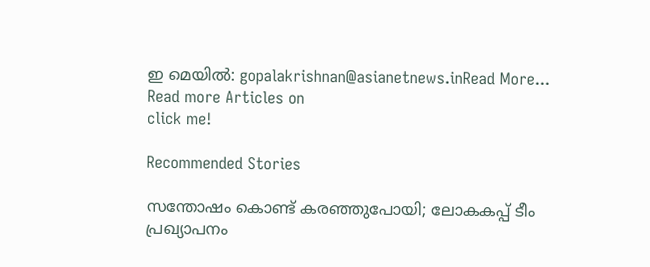ഇ മെയില്‍: gopalakrishnan@asianetnews.inRead More...
Read more Articles on
click me!

Recommended Stories

സന്തോഷം കൊണ്ട് കരഞ്ഞുപോയി; ലോകകപ്പ് ടീം പ്രഖ്യാപനം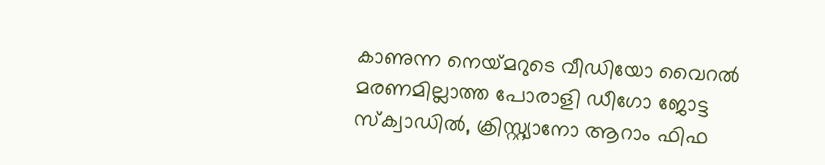കാണുന്ന നെയ്‌മറുടെ വീഡിയോ വൈറല്‍
മരണമില്ലാത്ത പോരാളി ഡീഗോ ജോട്ട സ്‌ക്വാഡില്‍, ക്രിസ്റ്റ്യാനോ ആറാം ഫിഫ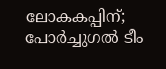ലോകകപ്പിന്; പോര്‍ച്ചുഗല്‍ ടീം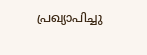പ്രഖ്യാപിച്ചു